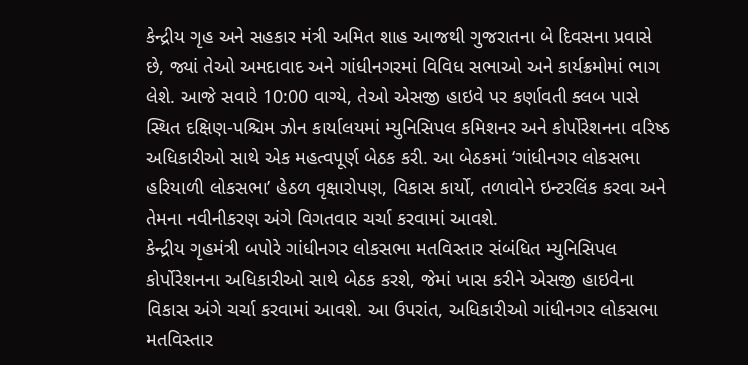કેન્દ્રીય ગૃહ અને સહકાર મંત્રી અમિત શાહ આજથી ગુજરાતના બે દિવસના પ્રવાસે છે, જ્યાં તેઓ અમદાવાદ અને ગાંધીનગરમાં વિવિધ સભાઓ અને કાર્યક્રમોમાં ભાગ લેશે. આજે સવારે 10:00 વાગ્યે, તેઓ એસજી હાઇવે પર કર્ણાવતી ક્લબ પાસે સ્થિત દક્ષિણ-પશ્ચિમ ઝોન કાર્યાલયમાં મ્યુનિસિપલ કમિશનર અને કોર્પોરેશનના વરિષ્ઠ અધિકારીઓ સાથે એક મહત્વપૂર્ણ બેઠક કરી. આ બેઠકમાં ‘ગાંધીનગર લોકસભા હરિયાળી લોકસભા’ હેઠળ વૃક્ષારોપણ, વિકાસ કાર્યો, તળાવોને ઇન્ટરલિંક કરવા અને તેમના નવીનીકરણ અંગે વિગતવાર ચર્ચા કરવામાં આવશે.
કેન્દ્રીય ગૃહમંત્રી બપોરે ગાંધીનગર લોકસભા મતવિસ્તાર સંબંધિત મ્યુનિસિપલ કોર્પોરેશનના અધિકારીઓ સાથે બેઠક કરશે, જેમાં ખાસ કરીને એસજી હાઇવેના વિકાસ અંગે ચર્ચા કરવામાં આવશે. આ ઉપરાંત, અધિકારીઓ ગાંધીનગર લોકસભા મતવિસ્તાર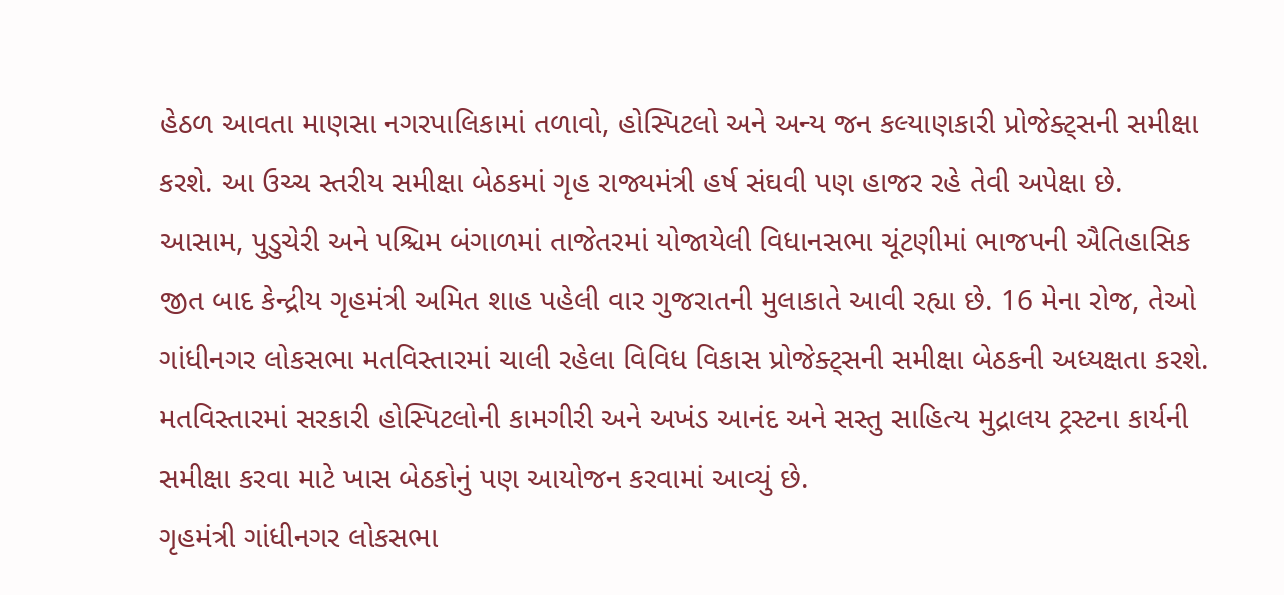હેઠળ આવતા માણસા નગરપાલિકામાં તળાવો, હોસ્પિટલો અને અન્ય જન કલ્યાણકારી પ્રોજેક્ટ્સની સમીક્ષા કરશે. આ ઉચ્ચ સ્તરીય સમીક્ષા બેઠકમાં ગૃહ રાજ્યમંત્રી હર્ષ સંઘવી પણ હાજર રહે તેવી અપેક્ષા છે.
આસામ, પુડુચેરી અને પશ્ચિમ બંગાળમાં તાજેતરમાં યોજાયેલી વિધાનસભા ચૂંટણીમાં ભાજપની ઐતિહાસિક જીત બાદ કેન્દ્રીય ગૃહમંત્રી અમિત શાહ પહેલી વાર ગુજરાતની મુલાકાતે આવી રહ્યા છે. 16 મેના રોજ, તેઓ ગાંધીનગર લોકસભા મતવિસ્તારમાં ચાલી રહેલા વિવિધ વિકાસ પ્રોજેક્ટ્સની સમીક્ષા બેઠકની અધ્યક્ષતા કરશે. મતવિસ્તારમાં સરકારી હોસ્પિટલોની કામગીરી અને અખંડ આનંદ અને સસ્તુ સાહિત્ય મુદ્રાલય ટ્રસ્ટના કાર્યની સમીક્ષા કરવા માટે ખાસ બેઠકોનું પણ આયોજન કરવામાં આવ્યું છે.
ગૃહમંત્રી ગાંધીનગર લોકસભા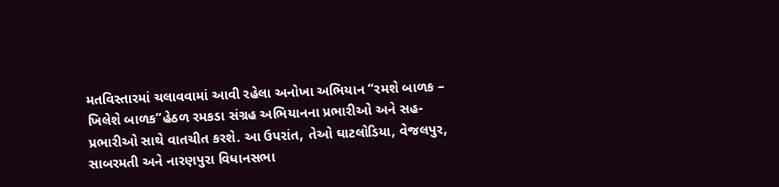મતવિસ્તારમાં ચલાવવામાં આવી રહેલા અનોખા અભિયાન “રમશે બાળક – ખિલેશે બાળક”હેઠળ રમકડા સંગ્રહ અભિયાનના પ્રભારીઓ અને સહ-પ્રભારીઓ સાથે વાતચીત કરશે. આ ઉપરાંત, તેઓ ઘાટલોડિયા, વેજલપુર, સાબરમતી અને નારણપુરા વિધાનસભા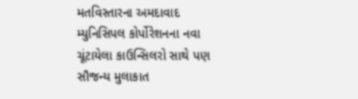મતવિસ્તારના અમદાવાદ મ્યુનિસિપલ કોર્પોરેશનના નવા ચૂંટાયેલા કાઉન્સિલરો સાથે પણ સૌજન્ય મુલાકાત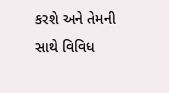કરશે અને તેમની સાથે વિવિધ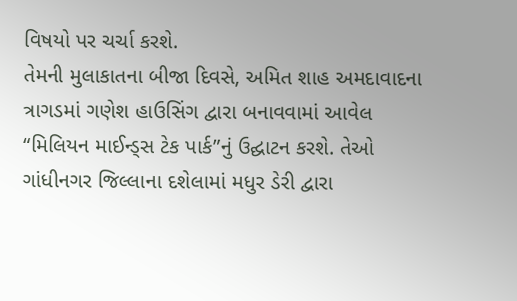વિષયો પર ચર્ચા કરશે.
તેમની મુલાકાતના બીજા દિવસે, અમિત શાહ અમદાવાદના ત્રાગડમાં ગણેશ હાઉસિંગ દ્વારા બનાવવામાં આવેલ “મિલિયન માઈન્ડ્સ ટેક પાર્ક”નું ઉદ્ઘાટન કરશે. તેઓ ગાંધીનગર જિલ્લાના દશેલામાં મધુર ડેરી દ્વારા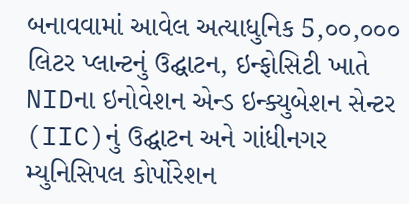બનાવવામાં આવેલ અત્યાધુનિક 5,૦૦,૦૦૦ લિટર પ્લાન્ટનું ઉદ્ઘાટન, ઇન્ફોસિટી ખાતે NIDના ઇનોવેશન એન્ડ ઇન્ક્યુબેશન સેન્ટર (IIC)નું ઉદ્ઘાટન અને ગાંધીનગર મ્યુનિસિપલ કોર્પોરેશન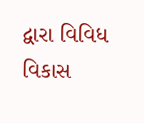દ્વારા વિવિધ વિકાસ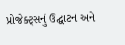પ્રોજેક્ટ્સનું ઉદ્ઘાટન અને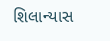શિલાન્યાસ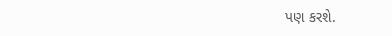પણ કરશે.